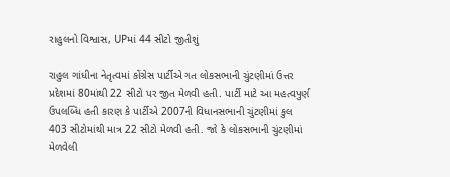રાહુલનો વિશ્વાસ, UPમાં 44 સીટો જીતીશું

રાહુલ ગાંધીના નેતૃત્વમાં કોંગ્રેસ પાર્ટીએ ગત લોકસભાની ચુંટણીમાં ઉત્તર પ્રદેશમાં 80માંથી 22 સીટો પર જીત મેળવી હતી. પાર્ટી માટે આ મહત્વપુર્ણ ઉપલબ્ધિ હતી કારણ કે પાર્ટીએ 2007ની વિધાનસભાની ચુંટણીમાં કુલ 403 સીટોમાંથી માત્ર 22 સીટો મેળવી હતી. જો કે લોકસભાની ચુંટણીમાં મેળવેલી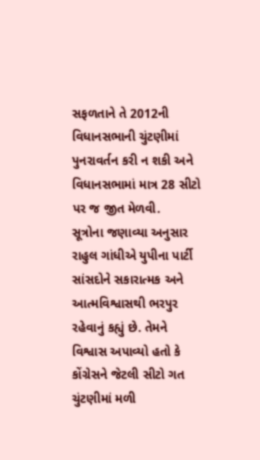સફળતાને તે 2012ની વિધાનસભાની ચુંટણીમાં પુનરાવર્તન કરી ન શકી અને વિધાનસભામાં માત્ર 28 સીટો પર જ જીત મેળવી.
સૂત્રોના જણાવ્યા અનુસાર રાહુલ ગાંધીએ યુપીના પાર્ટી સાંસદોને સકારાત્મક અને આત્મવિશ્વાસથી ભરપુર રહેવાનું કહ્યું છે. તેમને વિશ્વાસ અપાવ્યો હતો કે કોંગ્રેસને જેટલી સીટો ગત ચુંટણીમાં મળી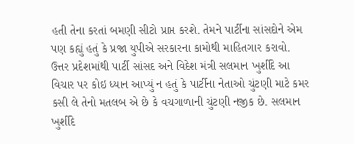હતી તેના કરતાં બમણી સીટો પ્રાપ્ત કરશે. તેમને પાર્ટીના સાંસદોને એમ પણ કહ્યું હતું કે પ્રજા યુપીએ સરકારના કામોથી માહિતગાર કરાવો.
ઉત્તર પ્રદેશમાંથી પાર્ટી સાંસદ અને વિદેશ મંત્રી સલમાન ખુર્શીદે આ વિચાર પર કોઇ ધ્યાન આપ્યું ન હતું કે પાર્ટીના નેતાઓ ચુંટણી માટે કમર કસી લે તેનો મતલબ એ છે કે વચગાળાની ચુંટણી નજીક છે. સલમાન ખુર્શીદે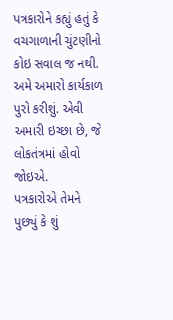પત્રકારોને કહ્યું હતું કે વચગાળાની ચુંટણીનો કોઇ સવાલ જ નથી. અમે અમારો કાર્યકાળ પુરો કરીશું. એવી અમારી ઇચ્છા છે, જે લોકતંત્રમાં હોવો જોઇએ.
પત્રકારોએ તેમને પુછ્યું કે શું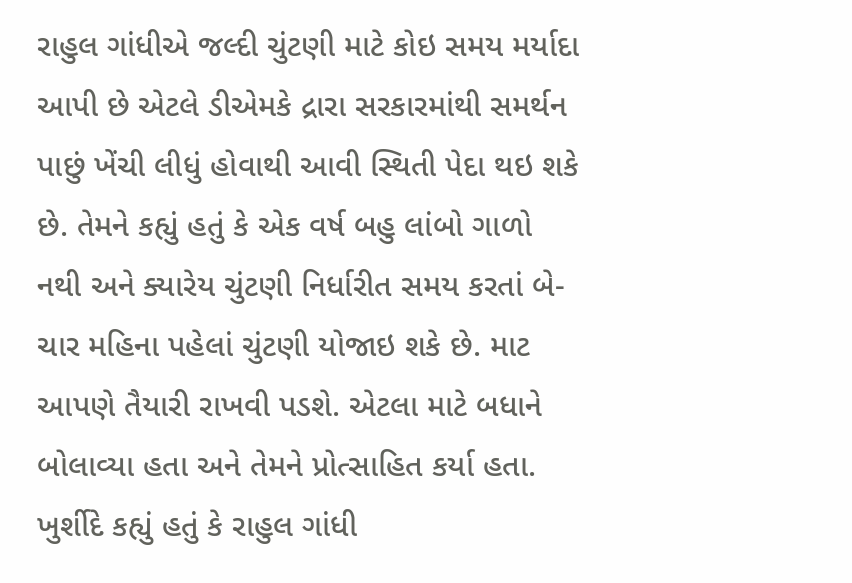રાહુલ ગાંધીએ જલ્દી ચુંટણી માટે કોઇ સમય મર્યાદા આપી છે એટલે ડીએમકે દ્રારા સરકારમાંથી સમર્થન પાછું ખેંચી લીધું હોવાથી આવી સ્થિતી પેદા થઇ શકે છે. તેમને કહ્યું હતું કે એક વર્ષ બહુ લાંબો ગાળો નથી અને ક્યારેય ચુંટણી નિર્ધારીત સમય કરતાં બે-ચાર મહિના પહેલાં ચુંટણી યોજાઇ શકે છે. માટ આપણે તૈયારી રાખવી પડશે. એટલા માટે બધાને બોલાવ્યા હતા અને તેમને પ્રોત્સાહિત કર્યા હતા. ખુર્શીદે કહ્યું હતું કે રાહુલ ગાંધી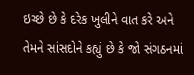ઇચ્છે છે કે દરેક ખુલીને વાત કરે અને તેમને સાંસદોને કહ્યું છે કે જો સંગઠનમાં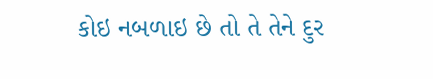કોઇ નબળાઇ છે તો તે તેને દુર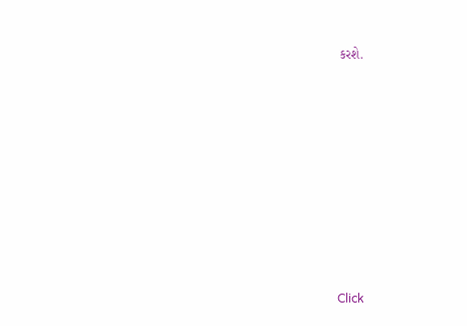કરશે.












Click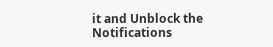it and Unblock the Notifications